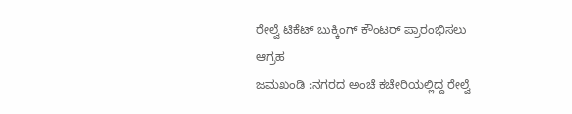ರೇಲ್ವೆ ಟಿಕೆಟ್ ಬುಕ್ಕಿಂಗ್ ಕೌಂಟರ್ ಪ್ರಾರಂಭಿಸಲು ಆಗ್ರಹ
ಜಮಖಂಡಿ :ನಗರದ ಅಂಚೆ ಕಚೇರಿಯಲ್ಲಿದ್ದ ರೇಲ್ವೆ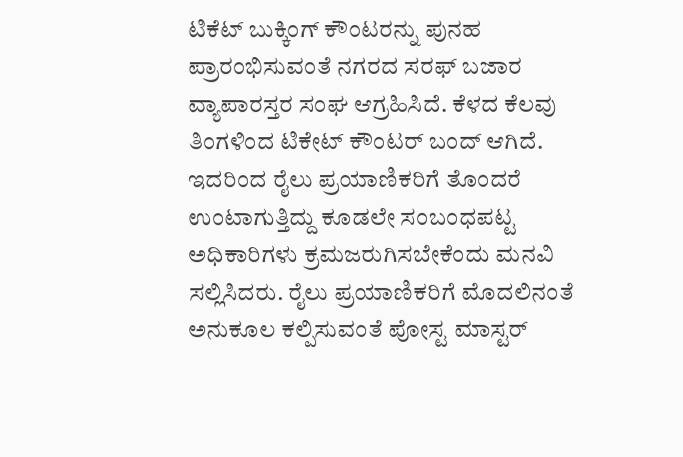ಟಿಕೆಟ್ ಬುಕ್ಕಿಂಗ್ ಕೌಂಟರನ್ನು ಪುನಹ ಪ್ರಾರಂಭಿಸುವಂತೆ ನಗರದ ಸರಫ್ ಬಜಾರ ವ್ಯಾಪಾರಸ್ತರ ಸಂಘ ಆಗ್ರಹಿಸಿದೆ. ಕೆಳದ ಕೆಲವು ತಿಂಗಳಿಂದ ಟಿಕೇಟ್ ಕೌಂಟರ್ ಬಂದ್ ಆಗಿದೆ. ಇದರಿಂದ ರೈಲು ಪ್ರಯಾಣಿಕರಿಗೆ ತೊಂದರೆ ಉಂಟಾಗುತ್ತಿದ್ದು ಕೂಡಲೇ ಸಂಬಂಧಪಟ್ಟ ಅಧಿಕಾರಿಗಳು ಕ್ರಮಜರುಗಿಸಬೇಕೆಂದು ಮನವಿ ಸಲ್ಲಿಸಿದರು. ರೈಲು ಪ್ರಯಾಣಿಕರಿಗೆ ಮೊದಲಿನಂತೆ ಅನುಕೂಲ ಕಲ್ಪಿಸುವಂತೆ ಪೋಸ್ಟ ಮಾಸ್ಟರ್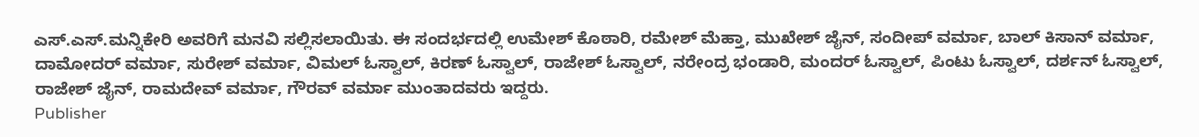ಎಸ್.ಎಸ್.ಮನ್ನಿಕೇರಿ ಅವರಿಗೆ ಮನವಿ ಸಲ್ಲಿಸಲಾಯಿತು. ಈ ಸಂದರ್ಭದಲ್ಲಿ ಉಮೇಶ್ ಕೊಠಾರಿ, ರಮೇಶ್ ಮೆಹ್ತಾ, ಮುಖೇಶ್ ಜೈನ್, ಸಂದೀಪ್ ವರ್ಮಾ, ಬಾಲ್ ಕಿಸಾನ್ ವರ್ಮಾ, ದಾಮೋದರ್ ವರ್ಮಾ, ಸುರೇಶ್ ವರ್ಮಾ, ವಿಮಲ್ ಓಸ್ವಾಲ್, ಕಿರಣ್ ಓಸ್ವಾಲ್, ರಾಜೇಶ್ ಓಸ್ವಾಲ್, ನರೇಂದ್ರ ಭಂಡಾರಿ, ಮಂದರ್ ಓಸ್ವಾಲ್, ಪಿಂಟು ಓಸ್ವಾಲ್, ದರ್ಶನ್ ಓಸ್ವಾಲ್, ರಾಜೇಶ್ ಜೈನ್, ರಾಮದೇವ್ ವರ್ಮಾ, ಗೌರವ್ ವರ್ಮಾ ಮುಂತಾದವರು ಇದ್ದರು.
Publisher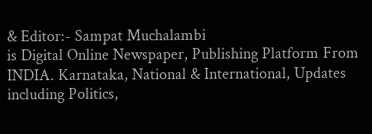& Editor:- Sampat Muchalambi
is Digital Online Newspaper, Publishing Platform From INDIA. Karnataka, National & International, Updates including Politics,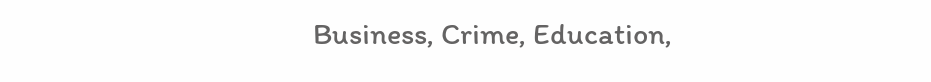Business, Crime, Education,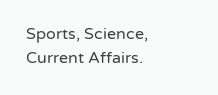Sports, Science, Current Affairs.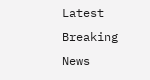Latest Breaking News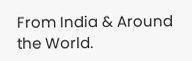From India & Around the World.